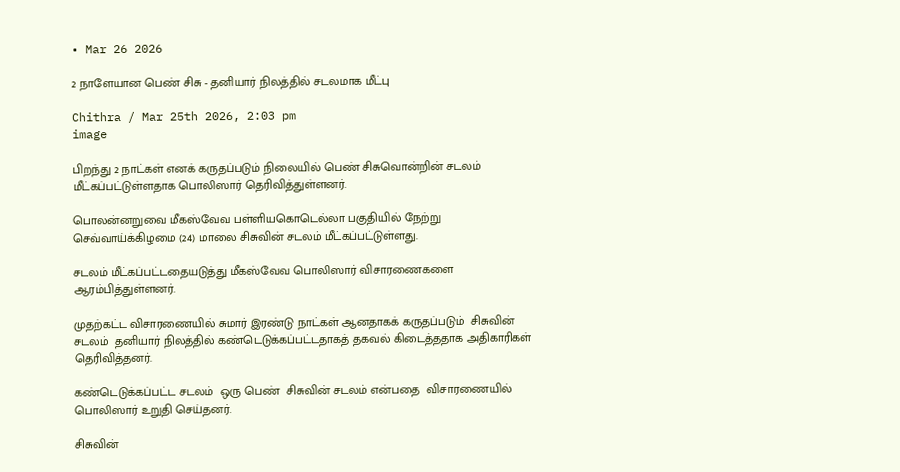• Mar 26 2026

2 நாளேயான பெண் சிசு - தனியார் நிலத்தில் சடலமாக மீட்பு

Chithra / Mar 25th 2026, 2:03 pm
image

பிறந்து 2 நாட்கள் எனக் கருதப்படும் நிலையில் பெண் சிசுவொன்றின் சடலம் மீட்கப்பட்டுள்ளதாக பொலிஸார் தெரிவித்துள்ளனர்.

பொலன்னறுவை மீகஸ்வேவ பள்ளியகொடெல்லா பகுதியில் நேற்று செவ்வாய்க்கிழமை (24) மாலை சிசுவின் சடலம் மீட்கப்பட்டுள்ளது.

சடலம் மீட்கப்பட்டதையடுத்து மீகஸ்வேவ பொலிஸார் விசாரணைகளை ஆரம்பித்துள்ளனர்.

முதற்கட்ட விசாரணையில் சுமார் இரண்டு நாட்கள் ஆனதாகக் கருதப்படும்  சிசுவின்  சடலம்  தனியார் நிலத்தில் கண்டெடுக்கப்பட்டதாகத் தகவல் கிடைத்ததாக அதிகாரிகள் தெரிவித்தனர்.

கண்டெடுக்கப்பட்ட சடலம்  ஒரு பெண்  சிசுவின் சடலம் என்பதை  விசாரணையில் பொலிஸார் உறுதி செய்தனர்.

சிசுவின்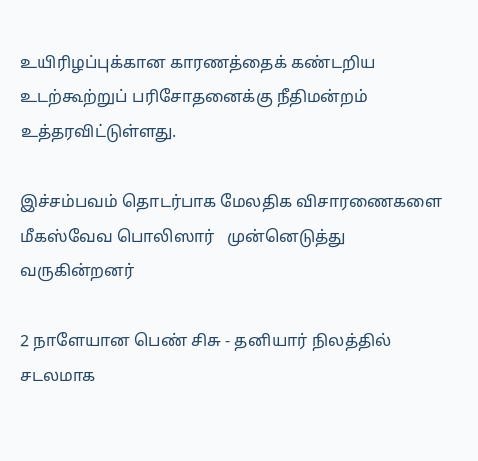உயிரிழப்புக்கான காரணத்தைக் கண்டறிய உடற்கூற்றுப் பரிசோதனைக்கு நீதிமன்றம்  உத்தரவிட்டுள்ளது.

இச்சம்பவம் தொடர்பாக மேலதிக விசாரணைகளை மீகஸ்வேவ பொலிஸார்   முன்னெடுத்து வருகின்றனர்

2 நாளேயான பெண் சிசு - தனியார் நிலத்தில் சடலமாக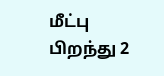மீட்பு பிறந்து 2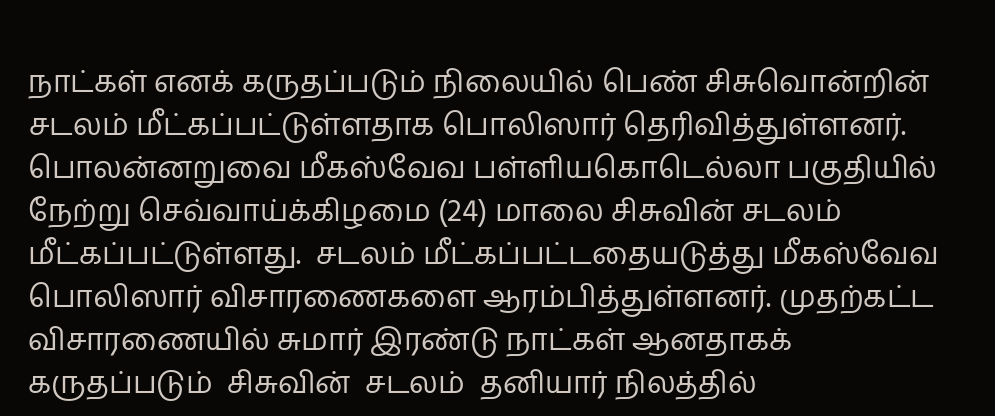நாட்கள் எனக் கருதப்படும் நிலையில் பெண் சிசுவொன்றின் சடலம் மீட்கப்பட்டுள்ளதாக பொலிஸார் தெரிவித்துள்ளனர். பொலன்னறுவை மீகஸ்வேவ பள்ளியகொடெல்லா பகுதியில் நேற்று செவ்வாய்க்கிழமை (24) மாலை சிசுவின் சடலம் மீட்கப்பட்டுள்ளது.  சடலம் மீட்கப்பட்டதையடுத்து மீகஸ்வேவ பொலிஸார் விசாரணைகளை ஆரம்பித்துள்ளனர். முதற்கட்ட விசாரணையில் சுமார் இரண்டு நாட்கள் ஆனதாகக் கருதப்படும்  சிசுவின்  சடலம்  தனியார் நிலத்தில்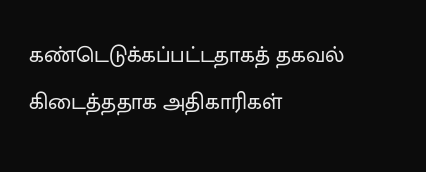கண்டெடுக்கப்பட்டதாகத் தகவல் கிடைத்ததாக அதிகாரிகள்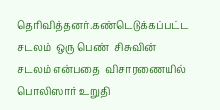தெரிவித்தனர்.கண்டெடுக்கப்பட்ட சடலம்  ஒரு பெண்  சிசுவின் சடலம் என்பதை  விசாரணையில் பொலிஸார் உறுதி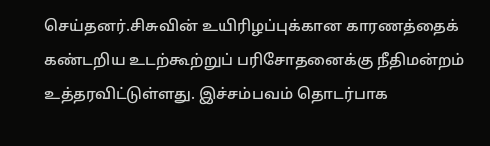செய்தனர்.சிசுவின் உயிரிழப்புக்கான காரணத்தைக் கண்டறிய உடற்கூற்றுப் பரிசோதனைக்கு நீதிமன்றம்  உத்தரவிட்டுள்ளது. இச்சம்பவம் தொடர்பாக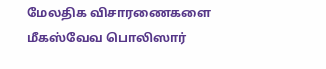மேலதிக விசாரணைகளை மீகஸ்வேவ பொலிஸார்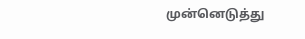முன்னெடுத்து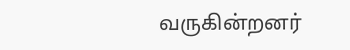வருகின்றனர்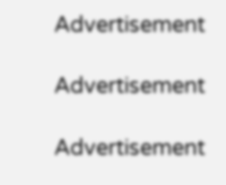Advertisement

Advertisement

Advertisement